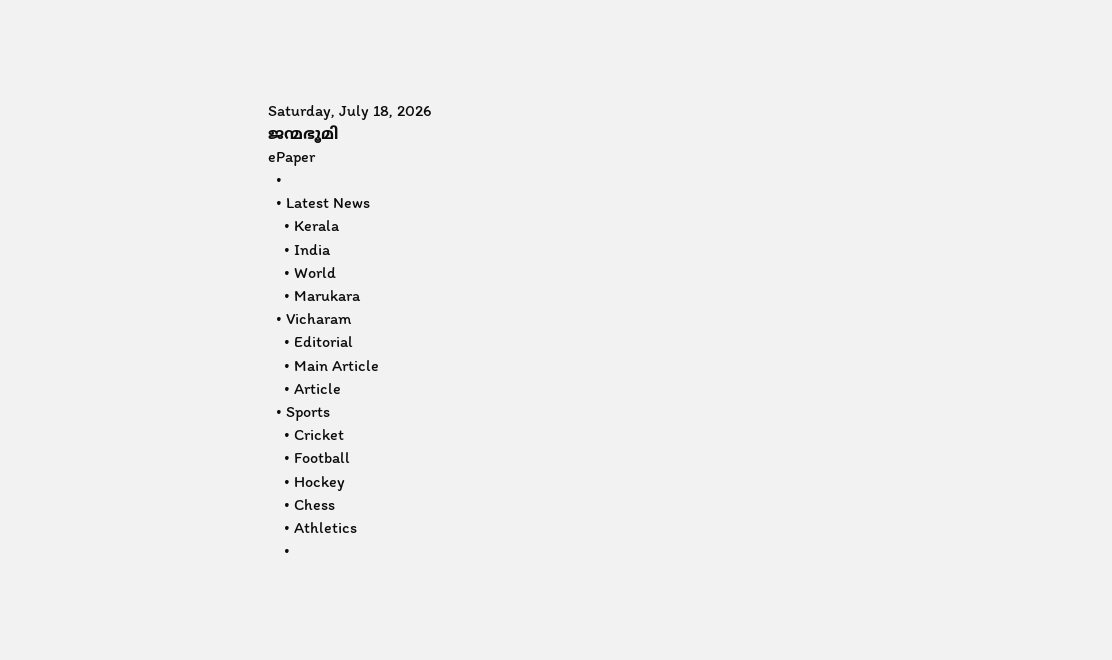Saturday, July 18, 2026
ജന്മഭൂമി
ePaper
  •
  • Latest News
    • Kerala
    • India
    • World
    • Marukara
  • Vicharam
    • Editorial
    • Main Article
    • Article
  • Sports
    • Cricket
    • Football
    • Hockey
    • Chess
    • Athletics
    •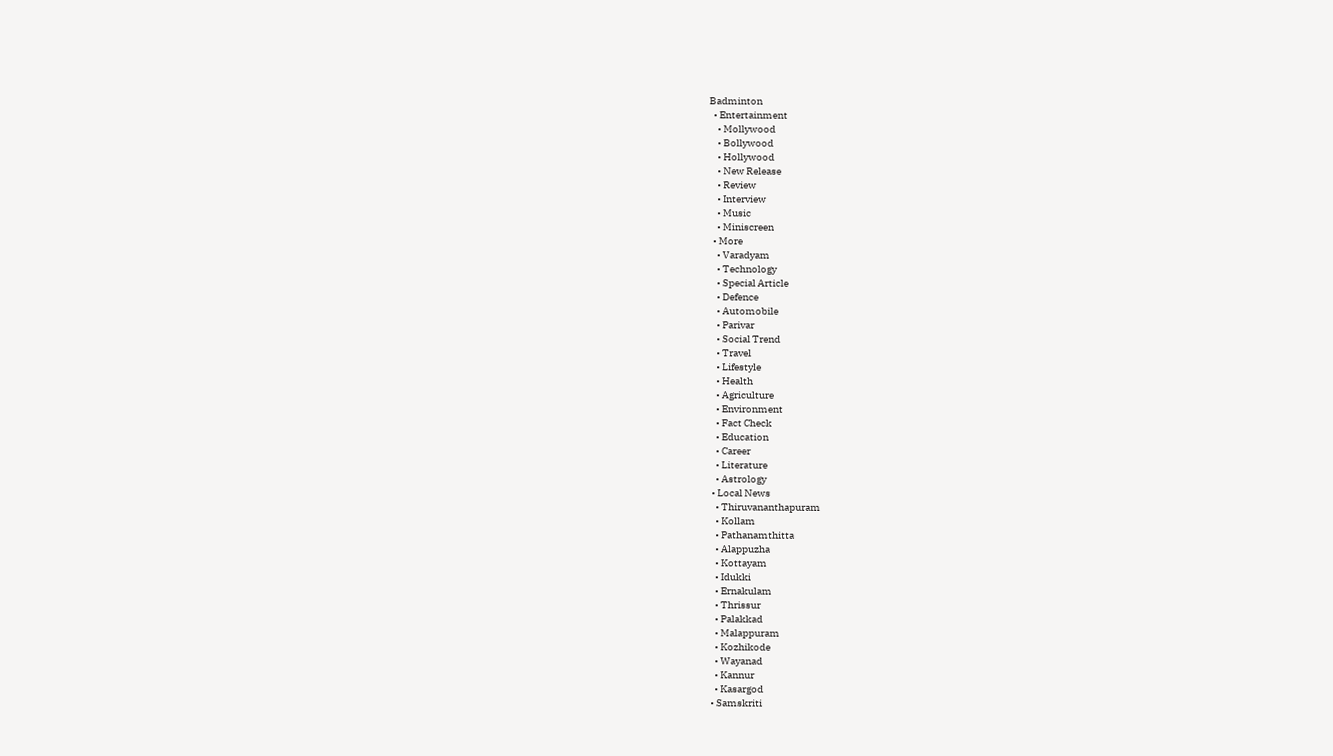Badminton
  • Entertainment
    • Mollywood
    • Bollywood
    • Hollywood
    • New Release
    • Review
    • Interview
    • Music
    • Miniscreen
  • More
    • Varadyam
    • Technology
    • Special Article
    • Defence
    • Automobile
    • Parivar
    • Social Trend
    • Travel
    • Lifestyle
    • Health
    • Agriculture
    • Environment
    • Fact Check
    • Education
    • Career
    • Literature
    • Astrology
  • Local News
    • Thiruvananthapuram
    • Kollam
    • Pathanamthitta
    • Alappuzha
    • Kottayam
    • Idukki
    • Ernakulam
    • Thrissur
    • Palakkad
    • Malappuram
    • Kozhikode
    • Wayanad
    • Kannur
    • Kasargod
  • Samskriti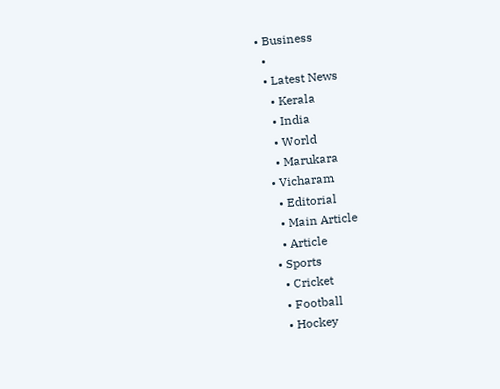• Business
  •
  • Latest News
    • Kerala
    • India
    • World
    • Marukara
  • Vicharam
    • Editorial
    • Main Article
    • Article
  • Sports
    • Cricket
    • Football
    • Hockey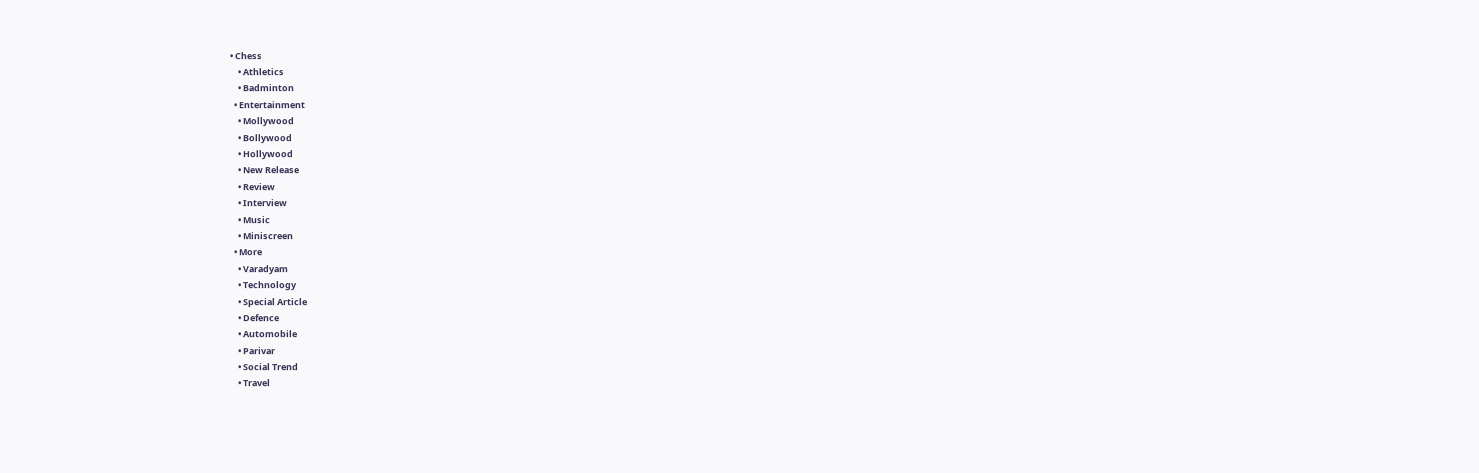• Chess
    • Athletics
    • Badminton
  • Entertainment
    • Mollywood
    • Bollywood
    • Hollywood
    • New Release
    • Review
    • Interview
    • Music
    • Miniscreen
  • More
    • Varadyam
    • Technology
    • Special Article
    • Defence
    • Automobile
    • Parivar
    • Social Trend
    • Travel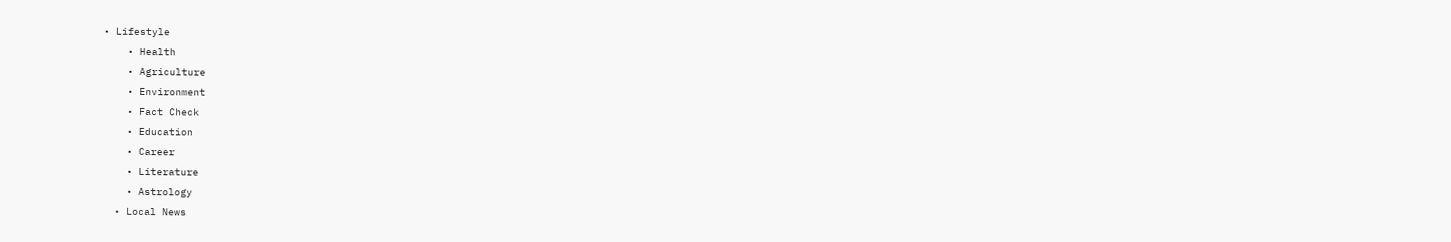• Lifestyle
    • Health
    • Agriculture
    • Environment
    • Fact Check
    • Education
    • Career
    • Literature
    • Astrology
  • Local News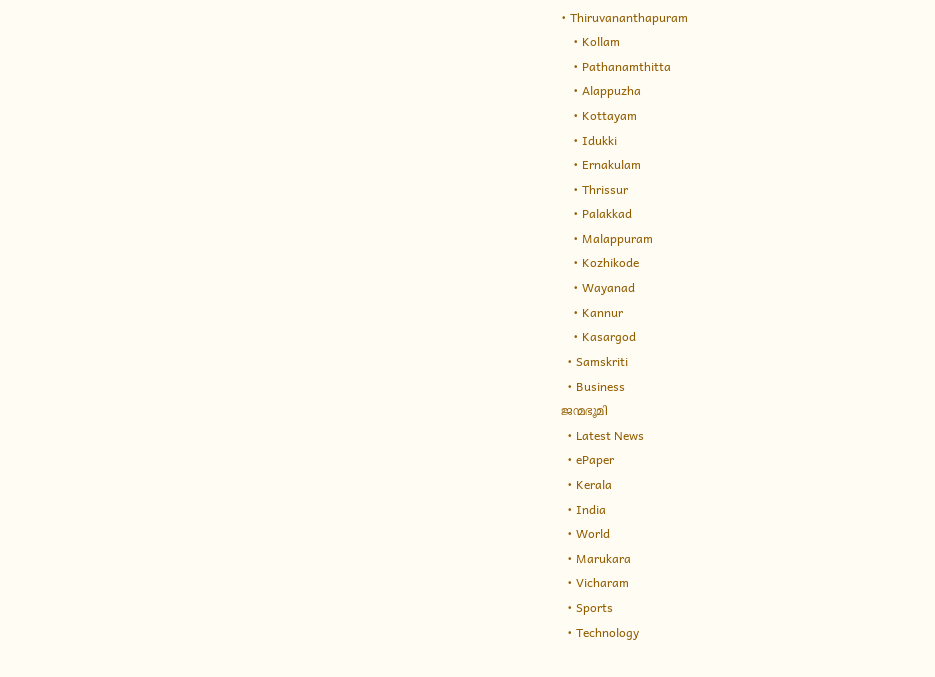• Thiruvananthapuram
    • Kollam
    • Pathanamthitta
    • Alappuzha
    • Kottayam
    • Idukki
    • Ernakulam
    • Thrissur
    • Palakkad
    • Malappuram
    • Kozhikode
    • Wayanad
    • Kannur
    • Kasargod
  • Samskriti
  • Business
ജന്മഭൂമി
  • Latest News
  • ePaper
  • Kerala
  • India
  • World
  • Marukara
  • Vicharam
  • Sports
  • Technology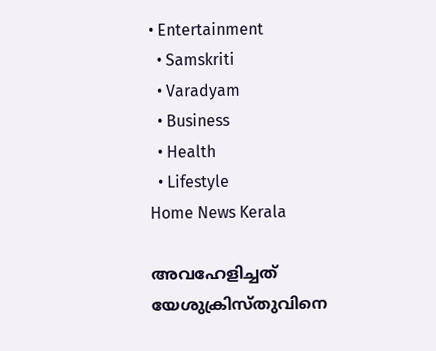• Entertainment
  • Samskriti
  • Varadyam
  • Business
  • Health
  • Lifestyle
Home News Kerala

അവഹേളിച്ചത് യേശുക്രിസ്തുവിനെ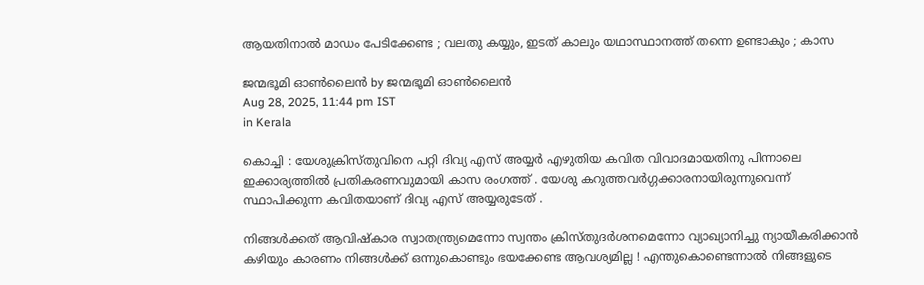ആയതിനാൽ മാഡം പേടിക്കേണ്ട ; വലതു കയ്യും, ഇടത് കാലും യഥാസ്ഥാനത്ത് തന്നെ ഉണ്ടാകും ; കാസ

ജന്മഭൂമി ഓണ്‍ലൈന്‍ by ജന്മഭൂമി ഓണ്‍ലൈന്‍
Aug 28, 2025, 11:44 pm IST
in Kerala

കൊച്ചി : യേശുക്രിസ്തുവിനെ പറ്റി ദിവ്യ എസ് അയ്യർ എഴുതിയ കവിത വിവാദമായതിനു പിന്നാലെ ഇക്കാര്യത്തിൽ പ്രതികരണവുമായി കാസ രംഗത്ത് . യേശു കറുത്തവർഗ്ഗക്കാരനായിരുന്നുവെന്ന് സ്ഥാപിക്കുന്ന കവിതയാണ് ദിവ്യ എസ് അയ്യരുടേത് .

നിങ്ങൾക്കത് ആവിഷ്കാര സ്വാതന്ത്ര്യമെന്നോ സ്വന്തം ക്രിസ്തുദർശനമെന്നോ വ്യാഖ്യാനിച്ചു ന്യായീകരിക്കാൻ കഴിയും കാരണം നിങ്ങൾക്ക് ഒന്നുകൊണ്ടും ഭയക്കേണ്ട ആവശ്യമില്ല ! എന്തുകൊണ്ടെന്നാൽ നിങ്ങളുടെ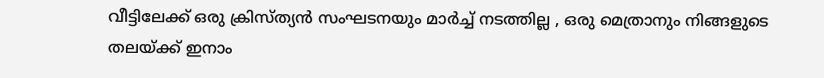വീട്ടിലേക്ക് ഒരു ക്രിസ്ത്യൻ സംഘടനയും മാർച്ച് നടത്തില്ല , ഒരു മെത്രാനും നിങ്ങളുടെ തലയ്‌ക്ക് ഇനാം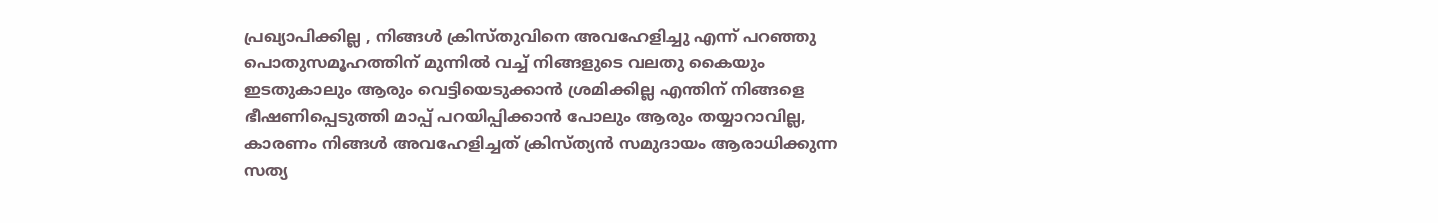പ്രഖ്യാപിക്കില്ല , നിങ്ങൾ ക്രിസ്തുവിനെ അവഹേളിച്ചു എന്ന് പറഞ്ഞു പൊതുസമൂഹത്തിന് മുന്നിൽ വച്ച് നിങ്ങളുടെ വലതു കൈയും ഇടതുകാലും ആരും വെട്ടിയെടുക്കാൻ ശ്രമിക്കില്ല എന്തിന് നിങ്ങളെ ഭീഷണിപ്പെടുത്തി മാപ്പ് പറയിപ്പിക്കാൻ പോലും ആരും തയ്യാറാവില്ല, കാരണം നിങ്ങൾ അവഹേളിച്ചത് ക്രിസ്ത്യൻ സമുദായം ആരാധിക്കുന്ന സത്യ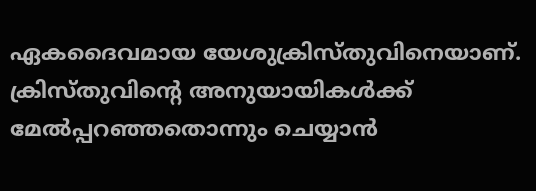ഏകദൈവമായ യേശുക്രിസ്തുവിനെയാണ്. ക്രിസ്തുവിന്റെ അനുയായികൾക്ക് മേൽപ്പറഞ്ഞതൊന്നും ചെയ്യാൻ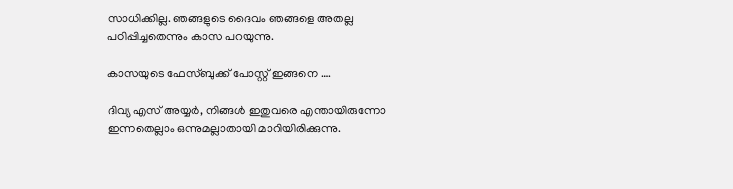സാധിക്കില്ല. ഞങ്ങളുടെ ദൈവം ഞങ്ങളെ അതല്ല പഠിപ്പിച്ചതെന്നും കാസ പറയുന്നു.

കാസയുടെ ഫേസ്ബുക്ക് പോസ്റ്റ് ഇങ്ങനെ ….

ദിവ്യ എസ് അയ്യർ, നിങ്ങൾ ഇതുവരെ എന്തായിരുന്നോ ഇന്നതെല്ലാം ഒന്നുമല്ലാതായി മാറിയിരിക്കുന്നു.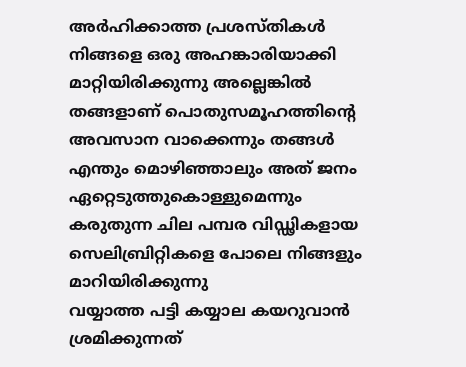അർഹിക്കാത്ത പ്രശസ്തികൾ നിങ്ങളെ ഒരു അഹങ്കാരിയാക്കി മാറ്റിയിരിക്കുന്നു അല്ലെങ്കിൽ തങ്ങളാണ് പൊതുസമൂഹത്തിന്റെ അവസാന വാക്കെന്നും തങ്ങൾ എന്തും മൊഴിഞ്ഞാലും അത് ജനം ഏറ്റെടുത്തുകൊള്ളുമെന്നും കരുതുന്ന ചില പമ്പര വിഡ്ഢികളായ സെലിബ്രിറ്റികളെ പോലെ നിങ്ങളും മാറിയിരിക്കുന്നു
വയ്യാത്ത പട്ടി കയ്യാല കയറുവാൻ ശ്രമിക്കുന്നത്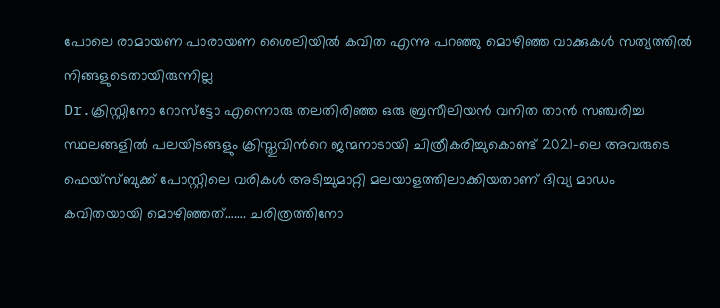പോലെ രാമായണ പാരായണ ശൈലിയിൽ കവിത എന്നു പറഞ്ഞു മൊഴിഞ്ഞ വാക്കുകൾ സത്യത്തിൽ നിങ്ങളുടെതായിരുന്നില്ല
Dr.ക്രിസ്റ്റിനോ റോസ്ട്ടോ എന്നൊരു തലതിരിഞ്ഞ ഒരു ബ്രസീലിയൻ വനിത താൻ സഞ്ചരിച്ച സ്ഥലങ്ങളിൽ പലയിടങ്ങളും ക്രിസ്തുവിൻറെ ജന്മനാടായി ചിത്രീകരിച്ചുകൊണ്ട് 2021-ലെ അവരുടെ ഫെയ്സ്ബുക്ക് പോസ്റ്റിലെ വരികൾ അടിച്ചുമാറ്റി മലയാളത്തിലാക്കിയതാണ് ദിവ്യ മാഡം കവിതയായി മൊഴിഞ്ഞത്……. ചരിത്രത്തിനോ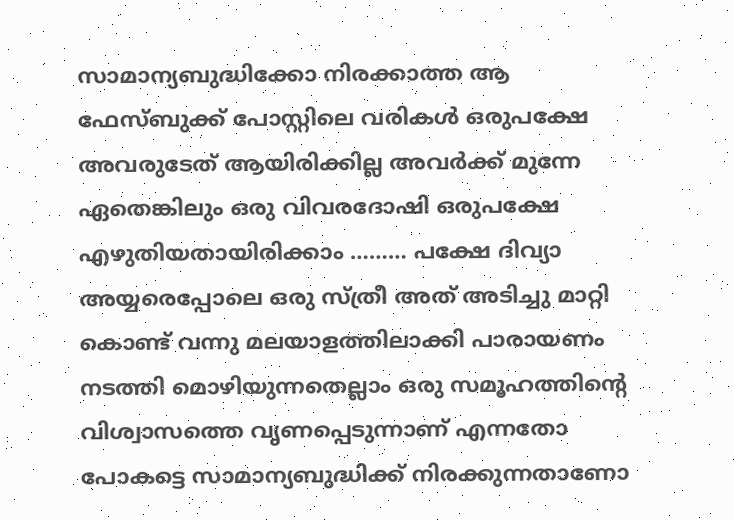സാമാന്യബുദ്ധിക്കോ നിരക്കാത്ത ആ ഫേസ്ബുക്ക് പോസ്റ്റിലെ വരികൾ ഒരുപക്ഷേ അവരുടേത് ആയിരിക്കില്ല അവർക്ക് മുന്നേ ഏതെങ്കിലും ഒരു വിവരദോഷി ഒരുപക്ഷേ എഴുതിയതായിരിക്കാം ……… പക്ഷേ ദിവ്യാ അയ്യരെപ്പോലെ ഒരു സ്ത്രീ അത് അടിച്ചു മാറ്റി കൊണ്ട് വന്നു മലയാളത്തിലാക്കി പാരായണം നടത്തി മൊഴിയുന്നതെല്ലാം ഒരു സമൂഹത്തിന്റെ വിശ്വാസത്തെ വൃണപ്പെടുന്നാണ് എന്നതോ പോകട്ടെ സാമാന്യബുദ്ധിക്ക് നിരക്കുന്നതാണോ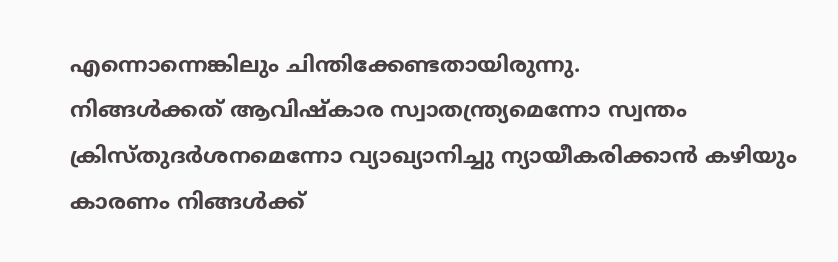എന്നൊന്നെങ്കിലും ചിന്തിക്കേണ്ടതായിരുന്നു.
നിങ്ങൾക്കത് ആവിഷ്കാര സ്വാതന്ത്ര്യമെന്നോ സ്വന്തം ക്രിസ്തുദർശനമെന്നോ വ്യാഖ്യാനിച്ചു ന്യായീകരിക്കാൻ കഴിയും കാരണം നിങ്ങൾക്ക്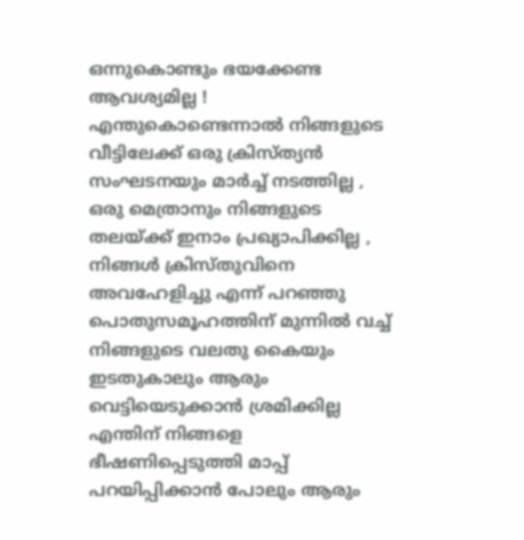ഒന്നുകൊണ്ടും ഭയക്കേണ്ട ആവശ്യമില്ല ! എന്തുകൊണ്ടെന്നാൽ നിങ്ങളുടെ വീട്ടിലേക്ക് ഒരു ക്രിസ്ത്യൻ സംഘടനയും മാർച്ച് നടത്തില്ല , ഒരു മെത്രാനും നിങ്ങളുടെ തലയ്‌ക്ക് ഇനാം പ്രഖ്യാപിക്കില്ല , നിങ്ങൾ ക്രിസ്തുവിനെ അവഹേളിച്ചു എന്ന് പറഞ്ഞു പൊതുസമൂഹത്തിന് മുന്നിൽ വച്ച് നിങ്ങളുടെ വലതു കൈയും ഇടതുകാലും ആരും വെട്ടിയെടുക്കാൻ ശ്രമിക്കില്ല എന്തിന് നിങ്ങളെ ഭീഷണിപ്പെടുത്തി മാപ്പ് പറയിപ്പിക്കാൻ പോലും ആരും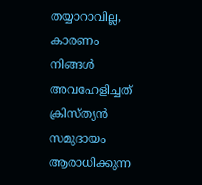തയ്യാറാവില്ല, കാരണം നിങ്ങൾ അവഹേളിച്ചത് ക്രിസ്ത്യൻ സമുദായം ആരാധിക്കുന്ന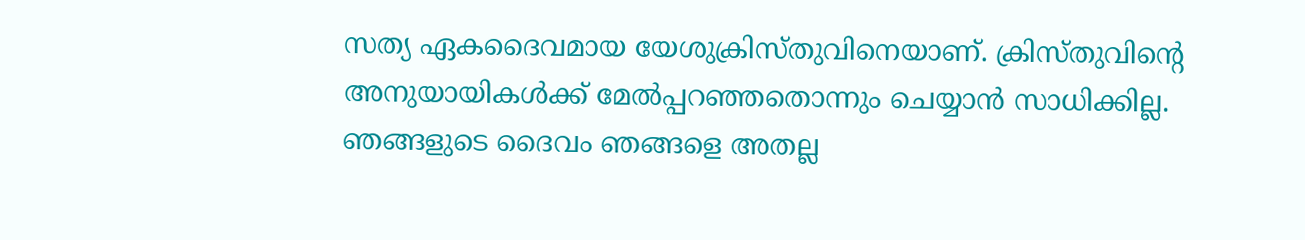സത്യ ഏകദൈവമായ യേശുക്രിസ്തുവിനെയാണ്. ക്രിസ്തുവിന്റെ അനുയായികൾക്ക് മേൽപ്പറഞ്ഞതൊന്നും ചെയ്യാൻ സാധിക്കില്ല. ഞങ്ങളുടെ ദൈവം ഞങ്ങളെ അതല്ല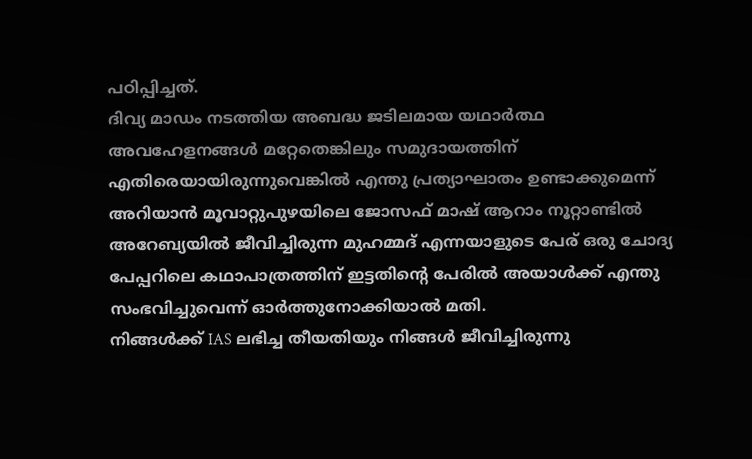പഠിപ്പിച്ചത്.
ദിവ്യ മാഡം നടത്തിയ അബദ്ധ ജടിലമായ യഥാർത്ഥ അവഹേളനങ്ങൾ മറ്റേതെങ്കിലും സമുദായത്തിന് എതിരെയായിരുന്നുവെങ്കിൽ എന്തു പ്രത്യാഘാതം ഉണ്ടാക്കുമെന്ന് അറിയാൻ മൂവാറ്റുപുഴയിലെ ജോസഫ് മാഷ് ആറാം നൂറ്റാണ്ടിൽ അറേബ്യയിൽ ജീവിച്ചിരുന്ന മുഹമ്മദ് എന്നയാളുടെ പേര് ഒരു ചോദ്യ പേപ്പറിലെ കഥാപാത്രത്തിന് ഇട്ടതിന്റെ പേരിൽ അയാൾക്ക് എന്തു സംഭവിച്ചുവെന്ന് ഓർത്തുനോക്കിയാൽ മതി.
നിങ്ങൾക്ക് IAS ലഭിച്ച തീയതിയും നിങ്ങൾ ജീവിച്ചിരുന്നു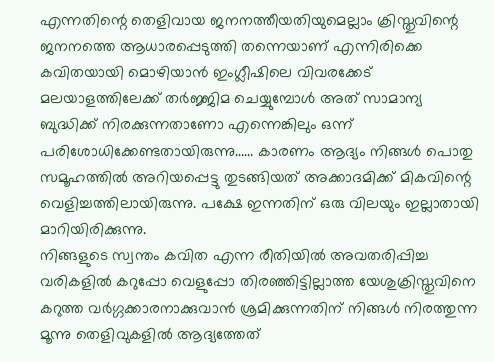എന്നതിന്റെ തെളിവായ ജനനത്തീയതിയുമെല്ലാം ക്രിസ്തുവിന്റെ ജനനത്തെ ആധാരപ്പെടുത്തി തന്നെയാണ് എന്നിരിക്കെ കവിതയായി മൊഴിയാൻ ഇംഗ്ലീഷിലെ വിവരക്കേട് മലയാളത്തിലേക്ക് തർജ്ജിമ ചെയ്യുമ്പോൾ അത് സാമാന്യ ബുദ്ധിക്ക് നിരക്കുന്നതാണോ എന്നെങ്കിലും ഒന്ന് പരിശോധിക്കേണ്ടതായിരുന്നു…… കാരണം ആദ്യം നിങ്ങൾ പൊതു സമൂഹത്തിൽ അറിയപ്പെട്ടു തുടങ്ങിയത് അക്കാദമിക്ക് മികവിന്റെ വെളിച്ചത്തിലായിരുന്നു. പക്ഷേ ഇന്നതിന് ഒരു വിലയും ഇല്ലാതായി മാറിയിരിക്കുന്നു.
നിങ്ങളുടെ സ്വന്തം കവിത എന്ന രീതിയിൽ അവതരിപ്പിച്ച വരികളിൽ കറുപ്പോ വെളുപ്പോ തിരഞ്ഞിട്ടില്ലാത്ത യേശുക്രിസ്തുവിനെ കറുത്ത വർഗ്ഗക്കാരനാക്കുവാൻ ശ്രമിക്കുന്നതിന് നിങ്ങൾ നിരത്തുന്ന മൂന്നു തെളിവുകളിൽ ആദ്യത്തേത്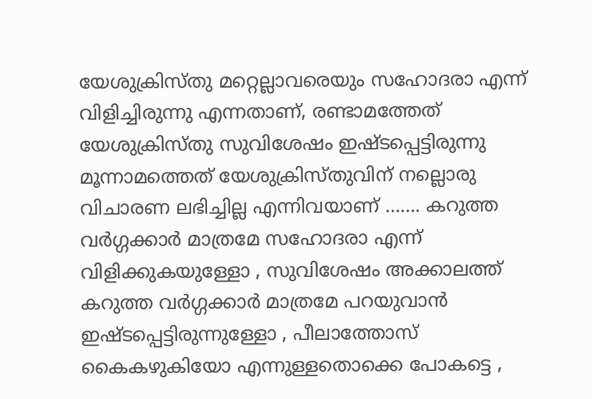യേശുക്രിസ്തു മറ്റെല്ലാവരെയും സഹോദരാ എന്ന് വിളിച്ചിരുന്നു എന്നതാണ്, രണ്ടാമത്തേത് യേശുക്രിസ്തു സുവിശേഷം ഇഷ്‌ടപ്പെട്ടിരുന്നു മൂന്നാമത്തെത് യേശുക്രിസ്തുവിന് നല്ലൊരു വിചാരണ ലഭിച്ചില്ല എന്നിവയാണ് ……. കറുത്ത വർഗ്ഗക്കാർ മാത്രമേ സഹോദരാ എന്ന് വിളിക്കുകയുള്ളോ , സുവിശേഷം അക്കാലത്ത് കറുത്ത വർഗ്ഗക്കാർ മാത്രമേ പറയുവാൻ ഇഷ്ടപ്പെട്ടിരുന്നുള്ളോ , പീലാത്തോസ് കൈകഴുകിയോ എന്നുള്ളതൊക്കെ പോകട്ടെ ,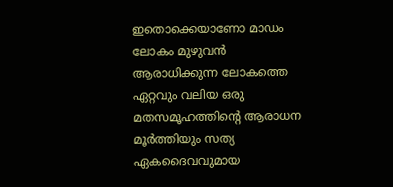ഇതൊക്കെയാണോ മാഡം ലോകം മുഴുവൻ ആരാധിക്കുന്ന ലോകത്തെ ഏറ്റവും വലിയ ഒരു മതസമൂഹത്തിന്റെ ആരാധന മൂർത്തിയും സത്യ ഏകദൈവവുമായ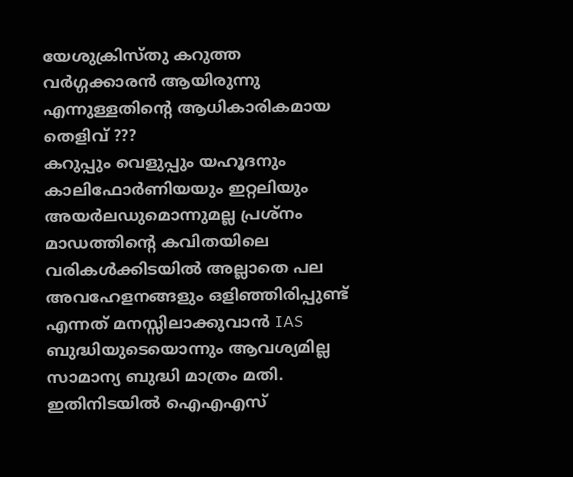യേശുക്രിസ്തു കറുത്ത വർഗ്ഗക്കാരൻ ആയിരുന്നു എന്നുള്ളതിന്റെ ആധികാരികമായ തെളിവ് ???
കറുപ്പും വെളുപ്പും യഹൂദനും കാലിഫോർണിയയും ഇറ്റലിയും അയർലഡുമൊന്നുമല്ല പ്രശ്നം മാഡത്തിന്റെ കവിതയിലെ വരികൾക്കിടയിൽ അല്ലാതെ പല അവഹേളനങ്ങളും ഒളിഞ്ഞിരിപ്പുണ്ട് എന്നത് മനസ്സിലാക്കുവാൻ IAS ബുദ്ധിയുടെയൊന്നും ആവശ്യമില്ല സാമാന്യ ബുദ്ധി മാത്രം മതി.
ഇതിനിടയിൽ ഐഎഎസ്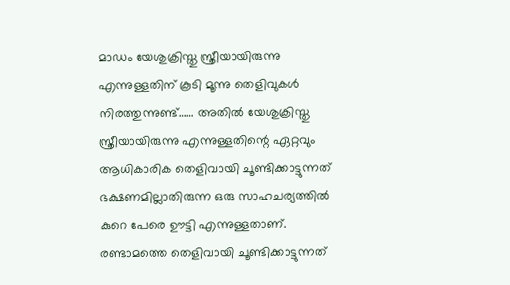മാഡം യേശുക്രിസ്തു സ്ത്രീയായിരുന്നു എന്നുള്ളതിന് കൂടി മൂന്നു തെളിവുകൾ നിരത്തുന്നുണ്ട്…… അതിൽ യേശുക്രിസ്തു സ്ത്രീയായിരുന്നു എന്നുള്ളതിന്റെ ഏറ്റവും ആധികാരിക തെളിവായി ചൂണ്ടിക്കാട്ടുന്നത് ഭക്ഷണമില്ലാതിരുന്ന ഒരു സാഹചര്യത്തിൽ കുറെ പേരെ ഊട്ടി എന്നുള്ളതാണ്. രണ്ടാമത്തെ തെളിവായി ചൂണ്ടിക്കാട്ടുന്നത്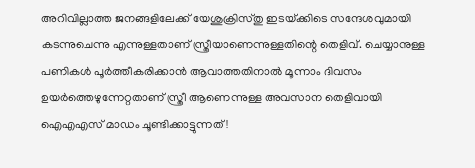അറിവില്ലാത്ത ജനങ്ങളിലേക്ക് യേശുക്രിസ്തു ഇടയ്‌ക്കിടെ സന്ദേശവുമായി കടന്നുചെന്നു എന്നുള്ളതാണ് സ്ത്രീയാണെന്നുള്ളതിന്റെ തെളിവ്. ചെയ്യാനുള്ള പണികൾ പൂർത്തീകരിക്കാൻ ആവാത്തതിനാൽ മൂന്നാം ദിവസം ഉയർത്തെഴുന്നേറ്റതാണ് സ്ത്രീ ആണെന്നുള്ള അവസാന തെളിവായി ഐഎഎസ് മാഡം ചൂണ്ടിക്കാട്ടുന്നത് !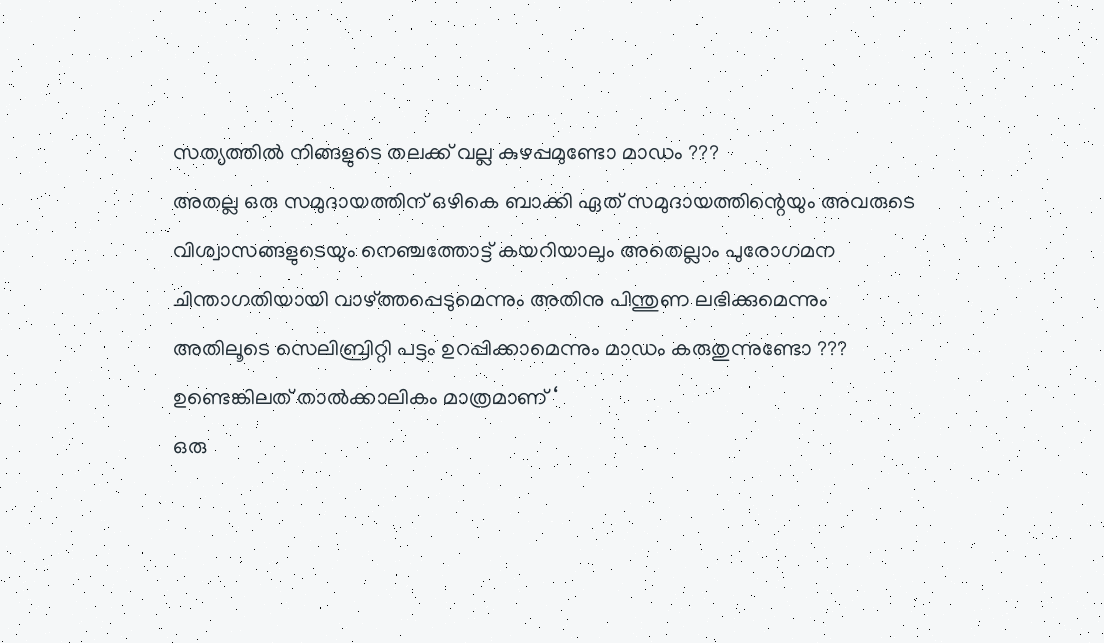സത്യത്തിൽ നിങ്ങളുടെ തലക്ക് വല്ല കുഴപ്പമുണ്ടോ മാഡം ???
അതല്ല ഒരു സമുദായത്തിന് ഒഴികെ ബാക്കി ഏത് സമുദായത്തിന്റെയും അവരുടെ വിശ്വാസങ്ങളുടെയും നെഞ്ചത്തോട്ട് കയറിയാലും അതെല്ലാം പുരോഗമന ചിന്താഗതിയായി വാഴ്‌ത്തപ്പെടുമെന്നും അതിനു പിന്തുണ ലഭിക്കുമെന്നും അതിലൂടെ സെലിബ്രിറ്റി പട്ടം ഉറപ്പിക്കാമെന്നും മാഡം കരുതുന്നുണ്ടോ ??? ഉണ്ടെങ്കിലത് താൽക്കാലികം മാത്രമാണ് ‘
ഒരു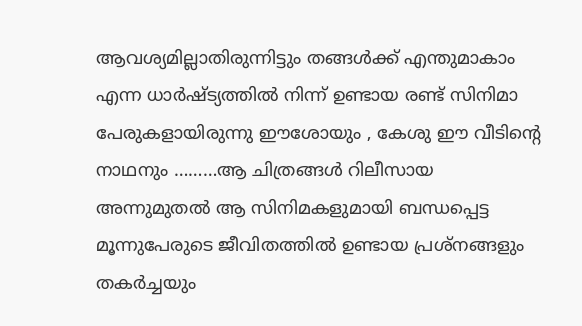ആവശ്യമില്ലാതിരുന്നിട്ടും തങ്ങൾക്ക് എന്തുമാകാം എന്ന ധാർഷ്ട്യത്തിൽ നിന്ന് ഉണ്ടായ രണ്ട് സിനിമാ പേരുകളായിരുന്നു ഈശോയും , കേശു ഈ വീടിന്റെ നാഥനും ………ആ ചിത്രങ്ങൾ റിലീസായ അന്നുമുതൽ ആ സിനിമകളുമായി ബന്ധപ്പെട്ട മൂന്നുപേരുടെ ജീവിതത്തിൽ ഉണ്ടായ പ്രശ്നങ്ങളും തകർച്ചയും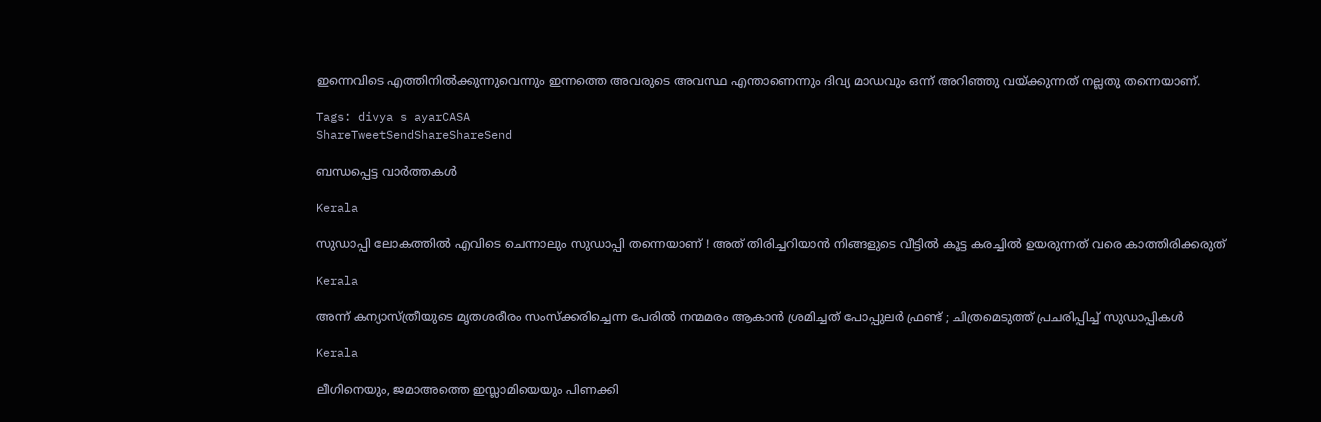ഇന്നെവിടെ എത്തിനിൽക്കുന്നുവെന്നും ഇന്നത്തെ അവരുടെ അവസ്ഥ എന്താണെന്നും ദിവ്യ മാഡവും ഒന്ന് അറിഞ്ഞു വയ്‌ക്കുന്നത് നല്ലതു തന്നെയാണ്.

Tags: divya s ayarCASA
ShareTweetSendShareShareSend

ബന്ധപ്പെട്ട വാര്‍ത്തകള്‍

Kerala

സുഡാപ്പി ലോകത്തിൽ എവിടെ ചെന്നാലും സുഡാപ്പി തന്നെയാണ് ! അത് തിരിച്ചറിയാൻ നിങ്ങളുടെ വീട്ടിൽ കൂട്ട കരച്ചിൽ ഉയരുന്നത് വരെ കാത്തിരിക്കരുത്

Kerala

അന്ന് കന്യാസ്ത്രീയുടെ മൃതശരീരം സംസ്ക്കരിച്ചെന്ന പേരിൽ നന്മമരം ആകാൻ ശ്രമിച്ചത് പോപ്പുലർ ഫ്രണ്ട് ; ചിത്രമെടുത്ത് പ്രചരിപ്പിച്ച് സുഡാപ്പികൾ

Kerala

ലീഗിനെയും, ജമാഅത്തെ ഇസ്ലാമിയെയും പിണക്കി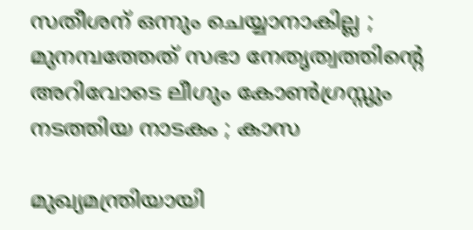സതീശന് ഒന്നും ചെയ്യാനാകില്ല ; മുനമ്പത്തേത് സഭാ നേതൃത്വത്തിന്റെ അറിവോടെ ലീഗും കോൺഗ്രസ്സും നടത്തിയ നാടകം ; കാസ

മുഖ്യമന്ത്രിയായി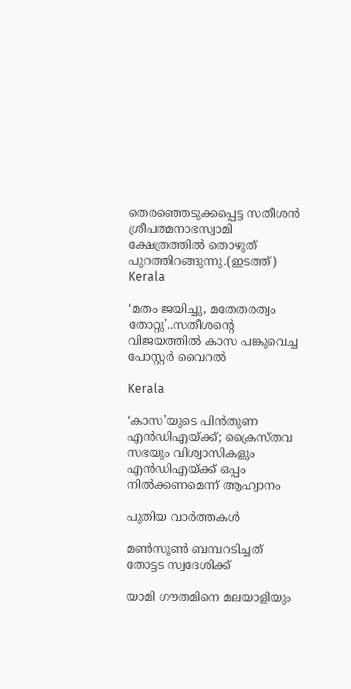തെരഞ്ഞെടുക്കപ്പെട്ട സതീശന്‍ ശ്രീപത്മനാഭസ്വാമി ക്ഷേത്രത്തില്‍ തൊഴുത് പുറത്തിറങ്ങുന്നു.(ഇടത്ത്)
Kerala

‘മതം ജയിച്ചു, മതേതരത്വം തോറ്റു’..സതീശന്റെ വിജയത്തില്‍ കാസ പങ്കുവെച്ച പോസ്റ്റര്‍ വൈറല്‍

Kerala

‘കാസ’യുടെ പിൻതുണ എൻഡിഎയ്‌ക്ക്; ക്രൈസ്തവ സഭയും വിശ്വാസികളും എൻഡിഎയ്‌ക്ക് ഒപ്പം നിൽക്കണമെന്ന് ആഹ്വാനം

പുതിയ വാര്‍ത്തകള്‍

മണ്‍സൂണ്‍ ബമ്പറടിച്ചത് തോട്ടട സ്വദേശിക്ക്

യാമി ഗൗതമിനെ മലയാളിയും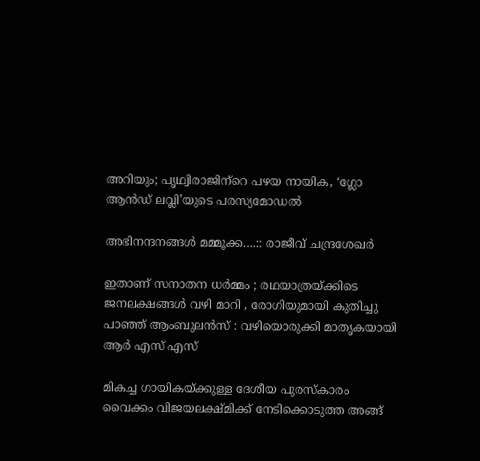അറിയും; പൃഥ്വിരാജിന്‌റെ പഴയ നായിക, ‘ഗ്ലോ ആന്‍ഡ് ലവ്ലി’യുടെ പരസ്യമോഡല്‍

അഭിനന്ദനങ്ങള്‍ മമ്മൂക്ക….:: രാജീവ് ചന്ദ്രശേഖര്‍

ഇതാണ് സനാതന ധർമ്മം ; രഥയാത്രയ്‌ക്കിടെ ജനലക്ഷങ്ങൾ വഴി മാറി , രോഗിയുമായി കുതിച്ചു പാഞ്ഞ് ആംബുലൻസ് : വഴിയൊരുക്കി മാതൃകയായി ആർ എസ് എസ്

മികച്ച ഗായികയ്ക്കുള്ള ദേശീയ പുരസ്കാരം വൈക്കം വിജയലക്ഷ്മിക്ക് നേടിക്കൊടുത്ത അങ്ങ്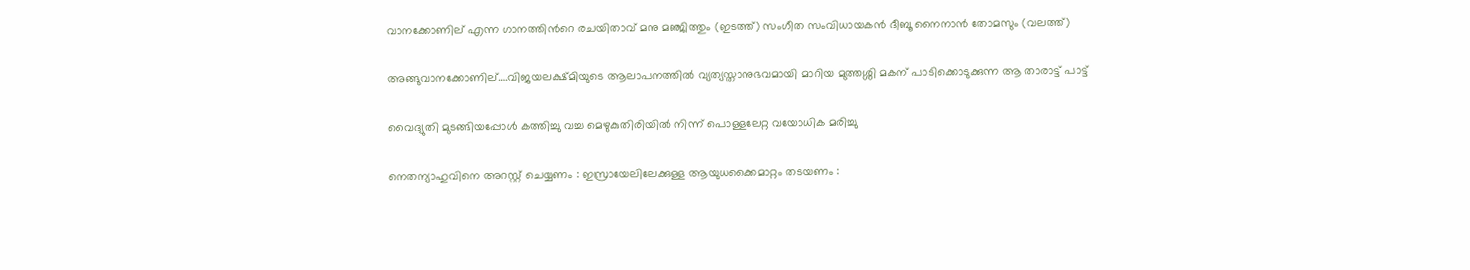വാനക്കോണില് എന്ന ഗാനത്തിന്‍റെ രചയിതാവ് മനു മഞ്ജിത്തും (ഇടത്ത്) സംഗീത സംവിധായകന്‍ ദീബൂ നൈനാന്‍ തോമസും (വലത്ത്)

അങ്ങുവാനക്കോണില്….വിജയലക്ഷ്മിയുടെ ആലാപനത്തില്‍ വ്യത്യസ്താനുഭവമായി മാറിയ മുത്തശ്ശി മകന് പാടിക്കൊടുക്കുന്ന ആ താരാട്ട് പാട്ട്

വൈദ്യുതി മുടങ്ങിയപ്പോള്‍ കത്തിച്ചു വച്ച മെഴുകുതിരിയില്‍ നിന്ന് പൊള്ളലേറ്റ വയോധിക മരിച്ചു

നെതന്യാഹുവിനെ അറസ്റ്റ് ചെയ്യണം : ഇസ്രായേലിലേക്കുള്ള ആയുധക്കൈമാറ്റം തടയണം :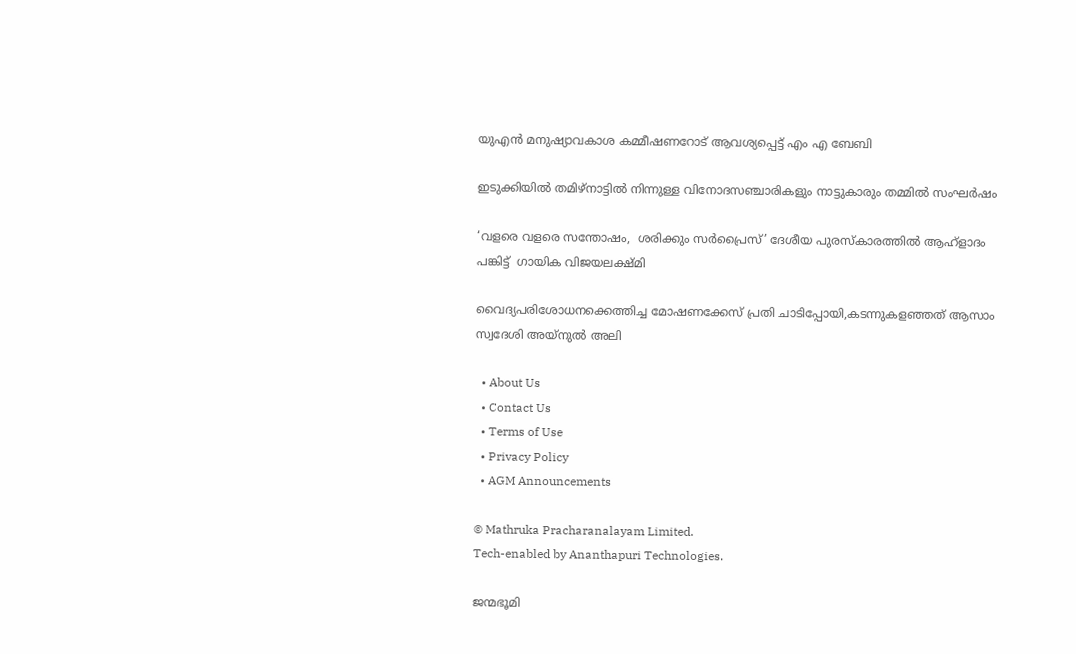യുഎൻ മനുഷ്യാവകാശ കമ്മീഷണറോട് ആവശ്യപ്പെട്ട് എം എ ബേബി

ഇടുക്കിയില്‍ തമിഴ്‌നാട്ടില്‍ നിന്നുള്ള വിനോദസഞ്ചാരികളും നാട്ടുകാരും തമ്മില്‍ സംഘര്‍ഷം

‘വളരെ വളരെ സന്തോഷം,  ശരിക്കും സര്‍പ്രൈസ്’ ദേശീയ പുരസ്‌കാരത്തില്‍ ആഹ്‌ളാദം പങ്കിട്ട്  ഗായിക വിജയലക്ഷ്മി

വൈദ്യപരിശോധനക്കെത്തിച്ച മോഷണക്കേസ് പ്രതി ചാടിപ്പോയി,കടന്നുകളഞ്ഞത് ആസാം സ്വദേശി അയ്നുല്‍ അലി

  • About Us
  • Contact Us
  • Terms of Use
  • Privacy Policy
  • AGM Announcements

© Mathruka Pracharanalayam Limited.
Tech-enabled by Ananthapuri Technologies.

ജന്മഭൂമി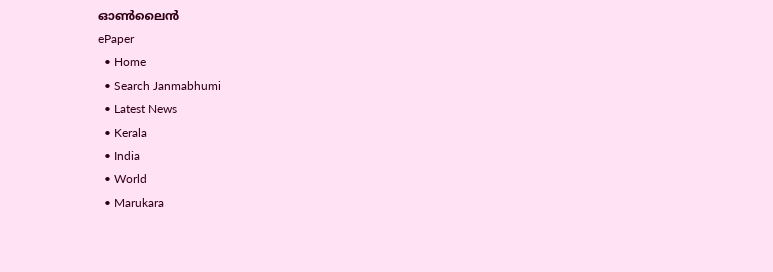ഓണ്‍ലൈന്‍
ePaper
  • Home
  • Search Janmabhumi
  • Latest News
  • Kerala
  • India
  • World
  • Marukara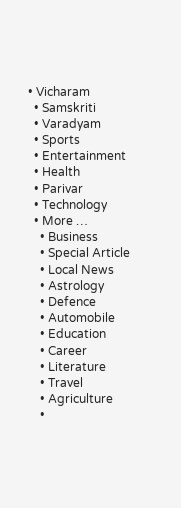• Vicharam
  • Samskriti
  • Varadyam
  • Sports
  • Entertainment
  • Health
  • Parivar
  • Technology
  • More …
    • Business
    • Special Article
    • Local News
    • Astrology
    • Defence
    • Automobile
    • Education
    • Career
    • Literature
    • Travel
    • Agriculture
    •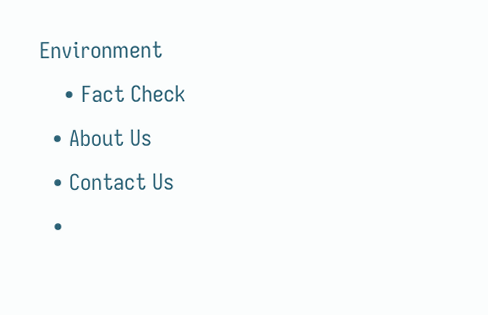Environment
    • Fact Check
  • About Us
  • Contact Us
  •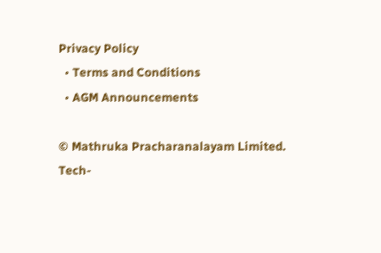Privacy Policy
  • Terms and Conditions
  • AGM Announcements

© Mathruka Pracharanalayam Limited.
Tech-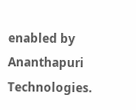enabled by Ananthapuri Technologies.